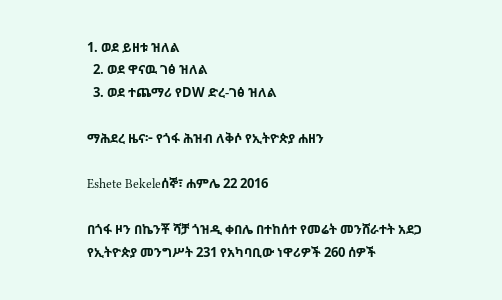1. ወደ ይዘቱ ዝለል
  2. ወደ ዋናዉ ገፅ ዝለል
  3. ወደ ተጨማሪ የDW ድረ-ገፅ ዝለል

ማሕደረ ዜና፦ የጎፋ ሕዝብ ለቅሶ የኢትዮጵያ ሐዘን

Eshete Bekeleሰኞ፣ ሐምሌ 22 2016

በጎፋ ዞን በኬንቾ ሻቻ ጎዝዲ ቀበሌ በተከሰተ የመሬት መንሸራተት አደጋ የኢትዮጵያ መንግሥት 231 የአካባቢው ነዋሪዎች 260 ሰዎች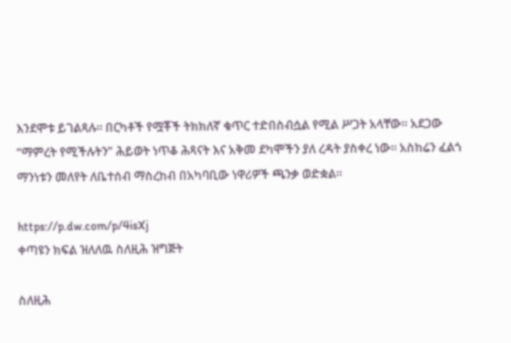እንደሞቱ ይገልጻሉ። በርካቶች የሟቾች ትክክለኛ ቁጥር ተድበስብሷል የሚል ሥጋት አላቸው። አደጋው “ማምረት የሚችሉትን” ሕይወት ነጥቆ ሕጻናት እና አቅመ ደካሞችን ያለ ረዳት ያስቀረ ነው። አስከሬን ፈልጎ ማንነቱን መለየት ለቤተሰብ ማስረከብ በአካባቢው ነዋሪዎች ጫንቃ ወድቋል።

https://p.dw.com/p/4isXj
ቀጣዩን ክፍል ዝለለዉ ስለዚሕ ዝግጅት

ስለዚሕ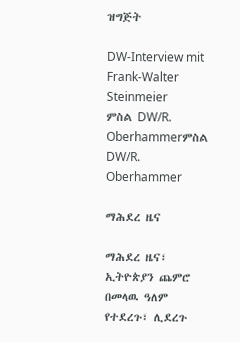ዝግጅት

DW-Interview mit Frank-Walter Steinmeier
ምስል DW/R. Oberhammerምስል DW/R. Oberhammer

ማሕደረ ዜና

ማሕደረ ዜና፣ ኢትዮጵያን ጨምሮ በመላዉ ዓለም የተደረጉ፣ ሊደረጉ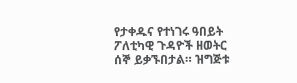የታቀዱና የተነገሩ ዓበይት ፖለቲካዊ ጉዳዮች ዘወትር ሰኞ ይቃኙበታል። ዝግጅቱ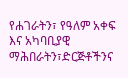የሐገራትን፣ የዓለም አቀፍ እና አካባቢያዊ ማሕበራትን፣ድርጅቶችንና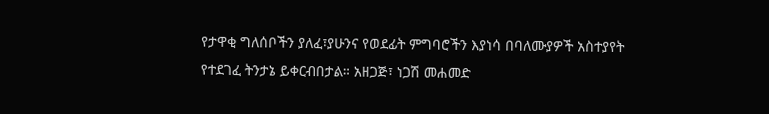የታዋቂ ግለሰቦችን ያለፈ፣ያሁንና የወደፊት ምግባሮችን እያነሳ በባለሙያዎች አስተያየት የተደገፈ ትንታኔ ይቀርብበታል። አዘጋጅ፣ ነጋሽ መሐመድ